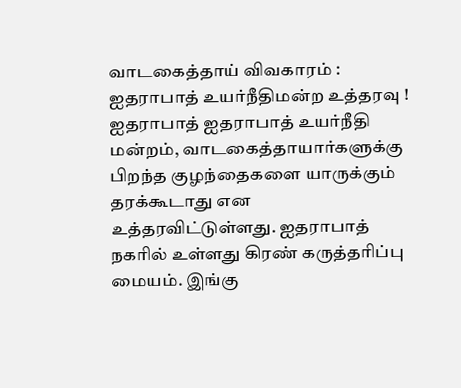வாடகைத்தாய் விவகாரம் : ஐதராபாத் உயர்நீதிமன்ற உத்தரவு !
ஐதராபாத் ஐதராபாத் உயர்நீதி மன்றம், வாடகைத்தாயார்களுக்கு பிறந்த குழந்தைகளை யாருக்கும் தரக்கூடாது என உத்தரவிட்டுள்ளது. ஐதராபாத் நகரில் உள்ளது கிரண் கருத்தரிப்பு மையம். இங்கு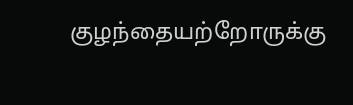குழந்தையற்றோருக்கு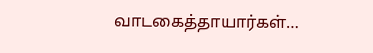வாடகைத்தாயார்கள்…